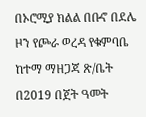በኦሮሚያ ክልል በቡኖ በደሌ ዞን የጮራ ወረዳ የቁምባቤ ከተማ ማዘጋጃ ጽ/ቤት በ2019 በጀት ዓመት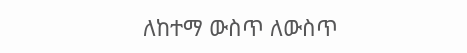ለከተማ ውስጥ ለውስጥ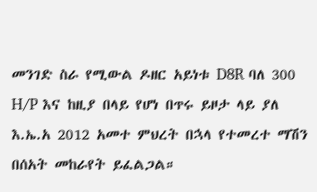መንገድ ስራ የሚውል ዶዘር አይነቱ D8R ባለ 300 H/P እና ከዚያ በላይ የሆነ በጥሩ ይዞታ ላይ ያለ እ.ኤ.አ 2012 አመተ ምህረት በኋላ የተመረተ ማሽን በሰአት መከራየት ይፈልጋል።